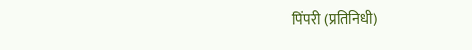पिंपरी (प्रतिनिधी)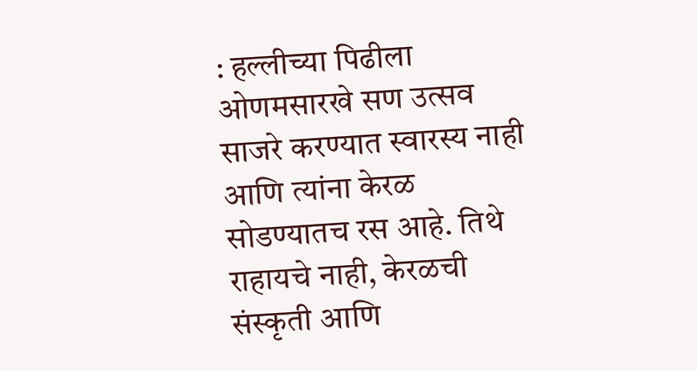: हल्लीच्या पिढीला ओणमसारखे सण उत्सव साजरे करण्यात स्वारस्य नाही आणि त्यांना केरळ सोडण्यातच रस आहे. तिथे राहायचे नाही, केरळची संस्कृती आणि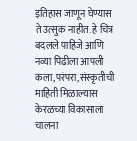इतिहास जाणून घेण्यास ते उत्सुक नाहीत. हे चित्र बदलले पाहिजे आणि नव्या पिढीला आपली कला,परंपरा,संस्कृतीची माहिती मिळाल्यास केरळच्या विकासाला चालना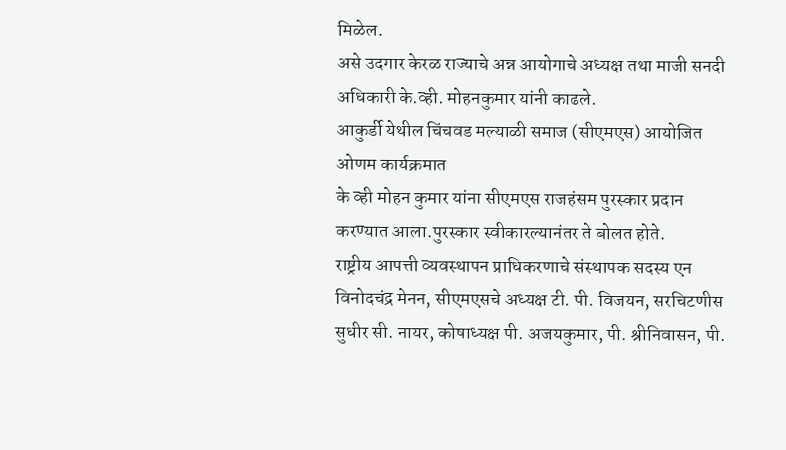मिळेल.
असे उदगार केरळ राज्याचे अन्न आयोगाचे अध्यक्ष तथा माजी सनदी अधिकारी के.व्ही. मोहनकुमार यांनी काढले.
आकुर्डी येथील चिंचवड मल्याळी समाज (सीएमएस) आयोजित ओणम कार्यक्रमात
के व्ही मोहन कुमार यांना सीएमएस राजहंसम पुरस्कार प्रदान करण्यात आला.पुरस्कार स्वीकारल्यानंतर ते बोलत होते.
राष्ट्रीय आपत्ती व्यवस्थापन प्राधिकरणाचे संस्थापक सदस्य एन विनोदचंद्र मेनन, सीएमएसचे अध्यक्ष टी. पी. विजयन, सरचिटणीस सुधीर सी. नायर, कोषाध्यक्ष पी. अजयकुमार, पी. श्रीनिवासन, पी.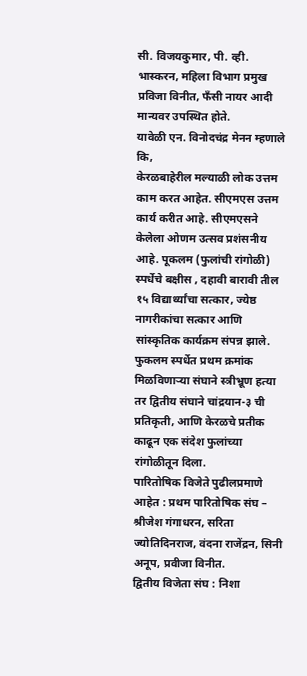सी. विजयकुमार, पी. व्ही. भास्करन, महिला विभाग प्रमुख प्रविजा विनीत, फॅंसी नायर आदी मान्यवर उपस्थित होते.
यावेळी एन. विनोदचंद्र मेनन म्हणाले कि,
केरळबाहेरील मल्याळी लोक उत्तम काम करत आहेत. सीएमएस उत्तम कार्य करीत आहे. सीएमएसने केलेला ओणम उत्सव प्रशंसनीय आहे. पूकलम (फुलांची रांगोळी) स्पर्धेचे बक्षीस , दहावी बारावी तील १५ विद्यार्थ्यांचा सत्कार, ज्येष्ठ नागरीकांचा सत्कार आणि सांस्कृतिक कार्यक्रम संपन्न झाले.
फुकलम स्पर्धेत प्रथम क्रमांक मिळविणाऱ्या संघाने स्त्रीभ्रूण हत्या तर द्वितीय संघाने चांद्रयान-३ ची प्रतिकृती, आणि केरळचे प्रतीक काढून एक संदेश फुलांच्या रांगोळीतून दिला.
पारितोषिक विजेते पुढीलप्रमाणे आहेत : प्रथम पारितोषिक संघ – श्रीजेश गंगाधरन, सरिता ज्योतिदिनराज, वंदना राजेंद्रन, सिनी अनूप, प्रवीजा विनीत.
द्वितीय विजेता संघ : निशा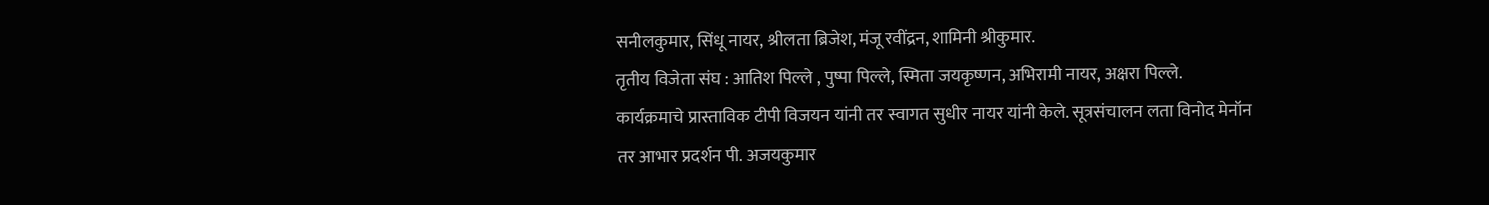सनीलकुमार, सिंधू नायर, श्रीलता ब्रिजेश, मंजू रवींद्रन, शामिनी श्रीकुमार.
तृतीय विजेता संघ : आतिश पिल्ले , पुष्पा पिल्ले, स्मिता जयकृष्णन, अभिरामी नायर, अक्षरा पिल्ले.
कार्यक्रमाचे प्रास्ताविक टीपी विजयन यांनी तर स्वागत सुधीर नायर यांनी केले. सूत्रसंचालन लता विनोद मेनॉन
तर आभार प्रदर्शन पी. अजयकुमार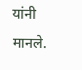यांनी मानले.